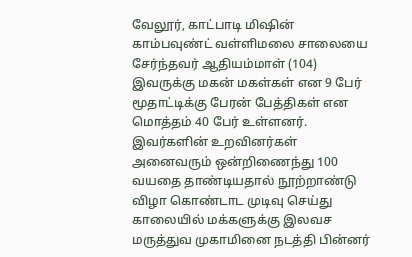வேலூர், காட்பாடி மிஷின் காம்பவுண்ட் வள்ளிமலை சாலையை சேர்ந்தவர் ஆதியம்மாள் (104) இவருக்கு மகன் மகள்கள் என 9 பேர் மூதாட்டிக்கு பேரன் பேத்திகள் என மொத்தம் 40 பேர் உள்ளனர். இவர்களின் உறவினர்கள் அனைவரும் ஒன்றிணைந்து 100 வயதை தாண்டியதால் நூற்றாண்டு விழா கொண்டாட முடிவு செய்து காலையில் மக்களுக்கு இலவச மருத்துவ முகாமினை நடத்தி பின்னர்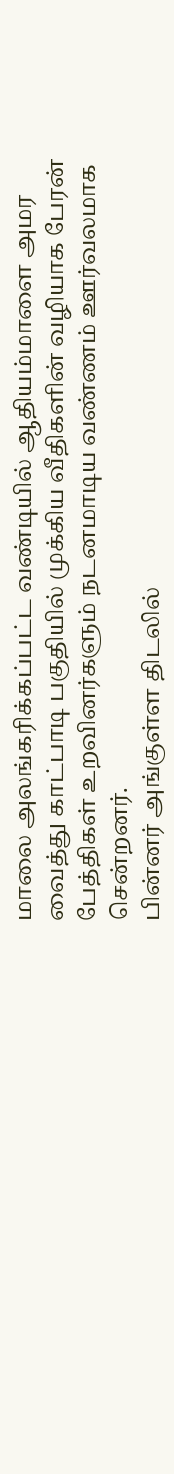மாலை அலங்கரிக்கப்பட்ட வண்டியில் ஆதியம்மாளை அமர வைத்து காட்பாடி பகுதியில் முக்கிய வீதிகளின் வழியாக பேரன் பேத்திகள் உறவினர்களும் நடனமாடிய வண்ணம் ஊர்வலமாக சென்றனர்.
பின்னர் அங்குள்ள திடலில்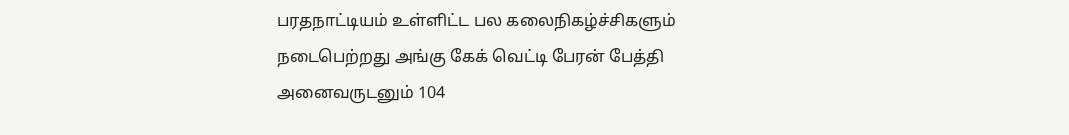பரதநாட்டியம் உள்ளிட்ட பல கலைநிகழ்ச்சிகளும் நடைபெற்றது அங்கு கேக் வெட்டி பேரன் பேத்தி அனைவருடனும் 104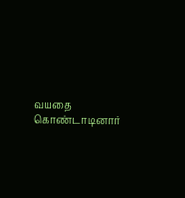வயதை கொண்டாடினார்